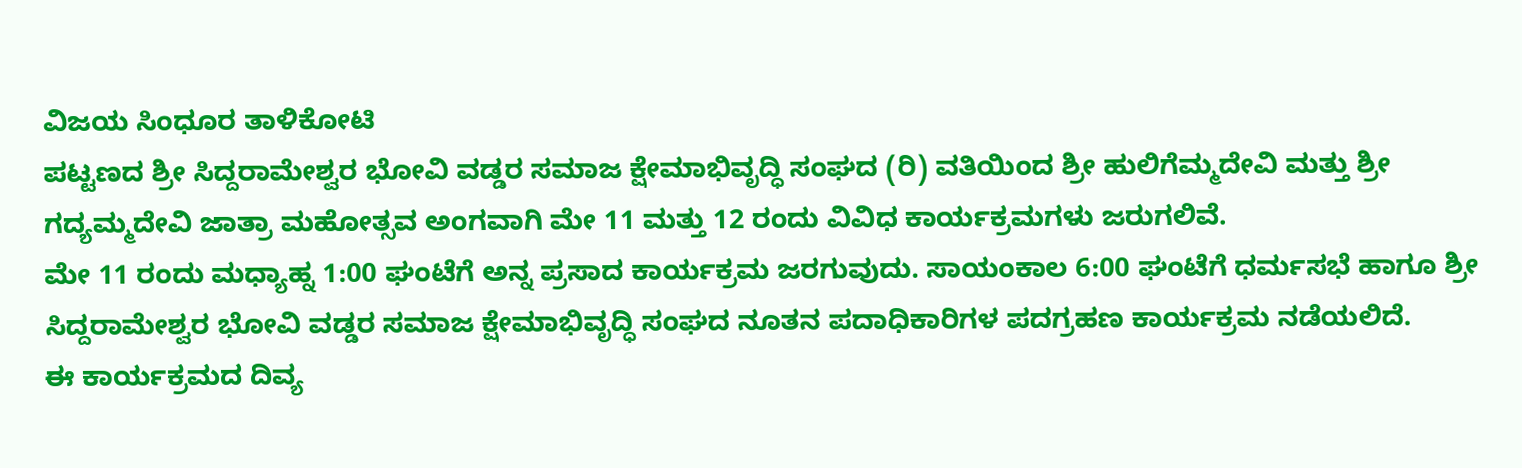ವಿಜಯ ಸಿಂಧೂರ ತಾಳಿಕೋಟಿ
ಪಟ್ಟಣದ ಶ್ರೀ ಸಿದ್ದರಾಮೇಶ್ವರ ಭೋವಿ ವಡ್ಡರ ಸಮಾಜ ಕ್ಷೇಮಾಭಿವೃದ್ಧಿ ಸಂಘದ (ರಿ) ವತಿಯಿಂದ ಶ್ರೀ ಹುಲಿಗೆಮ್ಮದೇವಿ ಮತ್ತು ಶ್ರೀ ಗದ್ಯಮ್ಮದೇವಿ ಜಾತ್ರಾ ಮಹೋತ್ಸವ ಅಂಗವಾಗಿ ಮೇ 11 ಮತ್ತು 12 ರಂದು ವಿವಿಧ ಕಾರ್ಯಕ್ರಮಗಳು ಜರುಗಲಿವೆ.
ಮೇ 11 ರಂದು ಮಧ್ಯಾಹ್ನ 1:00 ಘಂಟೆಗೆ ಅನ್ನ ಪ್ರಸಾದ ಕಾರ್ಯಕ್ರಮ ಜರಗುವುದು. ಸಾಯಂಕಾಲ 6:00 ಘಂಟೆಗೆ ಧರ್ಮಸಭೆ ಹಾಗೂ ಶ್ರೀ ಸಿದ್ದರಾಮೇಶ್ವರ ಭೋವಿ ವಡ್ಡರ ಸಮಾಜ ಕ್ಷೇಮಾಭಿವೃದ್ಧಿ ಸಂಘದ ನೂತನ ಪದಾಧಿಕಾರಿಗಳ ಪದಗ್ರಹಣ ಕಾರ್ಯಕ್ರಮ ನಡೆಯಲಿದೆ.
ಈ ಕಾರ್ಯಕ್ರಮದ ದಿವ್ಯ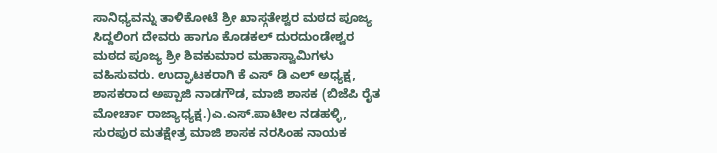ಸಾನಿಧ್ಯವನ್ನು ತಾಳಿಕೋಟೆ ಶ್ರೀ ಖಾಸ್ಗತೇಶ್ವರ ಮಠದ ಪೂಜ್ಯ ಸಿದ್ದಲಿಂಗ ದೇವರು ಹಾಗೂ ಕೊಡಕಲ್ ದುರದುಂಡೇಶ್ವರ ಮಠದ ಪೂಜ್ಯ ಶ್ರೀ ಶಿವಕುಮಾರ ಮಹಾಸ್ವಾಮಿಗಳು ವಹಿಸುವರು. ಉದ್ಘಾಟಕರಾಗಿ ಕೆ ಎಸ್ ಡಿ ಎಲ್ ಅಧ್ಯಕ್ಷ, ಶಾಸಕರಾದ ಅಪ್ಪಾಜಿ ನಾಡಗೌಡ, ಮಾಜಿ ಶಾಸಕ (ಬಿಜೆಪಿ ರೈತ ಮೋರ್ಚಾ ರಾಜ್ಯಾಧ್ಯಕ್ಷ.)ಎ.ಎಸ್.ಪಾಟೀಲ ನಡಹಳ್ಳಿ, ಸುರಪುರ ಮತಕ್ಷೇತ್ರ ಮಾಜಿ ಶಾಸಕ ನರಸಿಂಹ ನಾಯಕ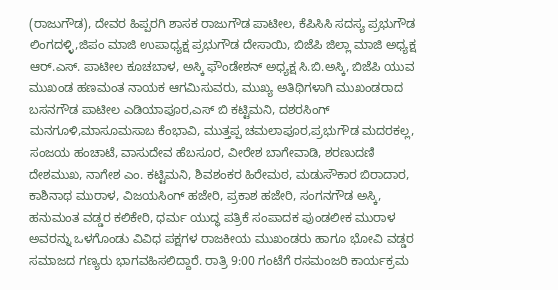(ರಾಜುಗೌಡ), ದೇವರ ಹಿಪ್ಪರಗಿ ಶಾಸಕ ರಾಜುಗೌಡ ಪಾಟೀಲ, ಕೆಪಿಸಿಸಿ ಸದಸ್ಯ ಪ್ರಭುಗೌಡ ಲಿಂಗದಳ್ಳಿ,ಜಿಪಂ ಮಾಜಿ ಉಪಾಧ್ಯಕ್ಷ ಪ್ರಭುಗೌಡ ದೇಸಾಯಿ, ಬಿಜೆಪಿ ಜಿಲ್ಲಾ ಮಾಜಿ ಅಧ್ಯಕ್ಷ ಆರ್.ಎಸ್. ಪಾಟೀಲ ಕೂಚಬಾಳ, ಅಸ್ಕಿ ಫೌಂಡೇಶನ್ ಅಧ್ಯಕ್ಷ ಸಿ.ಬಿ.ಅಸ್ಕಿ, ಬಿಜೆಪಿ ಯುವ ಮುಖಂಡ ಹಣಮಂತ ನಾಯಕ ಆಗಮಿಸುವರು, ಮುಖ್ಯ ಅತಿಥಿಗಳಾಗಿ ಮುಖಂಡರಾದ ಬಸನಗೌಡ ಪಾಟೀಲ ಎಡಿಯಾಪೂರ,ಎಸ್ ಬಿ ಕಟ್ಟಿಮನಿ, ದಶರಸಿಂಗ್ ಮನಗೂಳಿ,ಮಾಸೂಮಸಾಬ ಕೆಂಭಾವಿ, ಮುತ್ತಪ್ಪ ಚಮಲಾಪೂರ,ಪ್ರಭುಗೌಡ ಮದರಕಲ್ಲ, ಸಂಜಯ ಹಂಚಾಟೆ, ವಾಸುದೇವ ಹೆಬಸೂರ, ವೀರೇಶ ಬಾಗೇವಾಡಿ, ಶರಣುದಣಿ ದೇಶಮುಖ, ನಾಗೇಶ ಎಂ. ಕಟ್ಟಿಮನಿ, ಶಿವಶಂಕರ ಹಿರೇಮಠ, ಮಡುಸೌಕಾರ ಬಿರಾದಾರ, ಕಾಶಿನಾಥ ಮುರಾಳ, ವಿಜಯಸಿಂಗ್ ಹಜೇರಿ, ಪ್ರಕಾಶ ಹಜೇರಿ, ಸಂಗನಗೌಡ ಅಸ್ಕಿ, ಹನುಮಂತ ವಡ್ಡರ ಕಲಿಕೇರಿ, ಧರ್ಮ ಯುದ್ಧ ಪತ್ರಿಕೆ ಸಂಪಾದಕ ಪುಂಡಲೀಕ ಮುರಾಳ ಅವರನ್ನು ಒಳಗೊಂಡು ವಿವಿಧ ಪಕ್ಷಗಳ ರಾಜಕೀಯ ಮುಖಂಡರು ಹಾಗೂ ಭೋವಿ ವಡ್ಡರ ಸಮಾಜದ ಗಣ್ಯರು ಭಾಗವಹಿಸಲಿದ್ದಾರೆ. ರಾತ್ರಿ 9:00 ಗಂಟೆಗೆ ರಸಮಂಜರಿ ಕಾರ್ಯಕ್ರಮ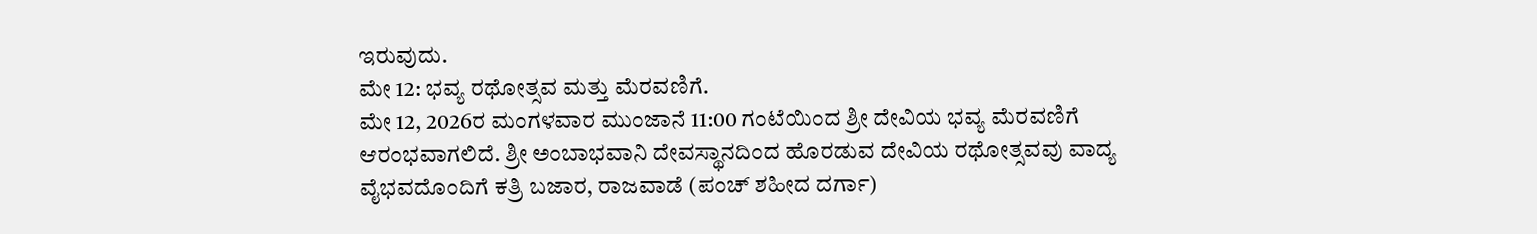ಇರುವುದು.
ಮೇ 12: ಭವ್ಯ ರಥೋತ್ಸವ ಮತ್ತು ಮೆರವಣಿಗೆ.
ಮೇ 12, 2026ರ ಮಂಗಳವಾರ ಮುಂಜಾನೆ 11:00 ಗಂಟೆಯಿಂದ ಶ್ರೀ ದೇವಿಯ ಭವ್ಯ ಮೆರವಣಿಗೆ ಆರಂಭವಾಗಲಿದೆ. ಶ್ರೀ ಅಂಬಾಭವಾನಿ ದೇವಸ್ಥಾನದಿಂದ ಹೊರಡುವ ದೇವಿಯ ರಥೋತ್ಸವವು ವಾದ್ಯ ವೈಭವದೊಂದಿಗೆ ಕತ್ರಿ ಬಜಾರ, ರಾಜವಾಡೆ (ಪಂಚ್ ಶಹೀದ ದರ್ಗಾ)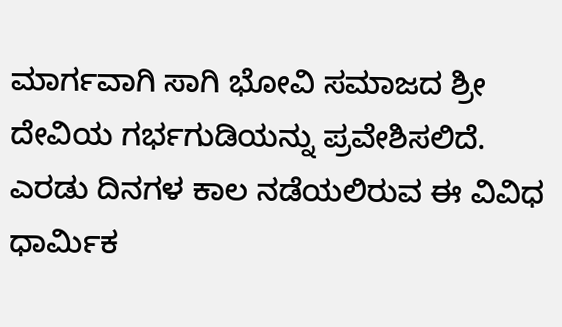ಮಾರ್ಗವಾಗಿ ಸಾಗಿ ಭೋವಿ ಸಮಾಜದ ಶ್ರೀ ದೇವಿಯ ಗರ್ಭಗುಡಿಯನ್ನು ಪ್ರವೇಶಿಸಲಿದೆ. ಎರಡು ದಿನಗಳ ಕಾಲ ನಡೆಯಲಿರುವ ಈ ವಿವಿಧ ಧಾರ್ಮಿಕ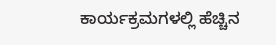ಕಾರ್ಯಕ್ರಮಗಳಲ್ಲಿ ಹೆಚ್ಚಿನ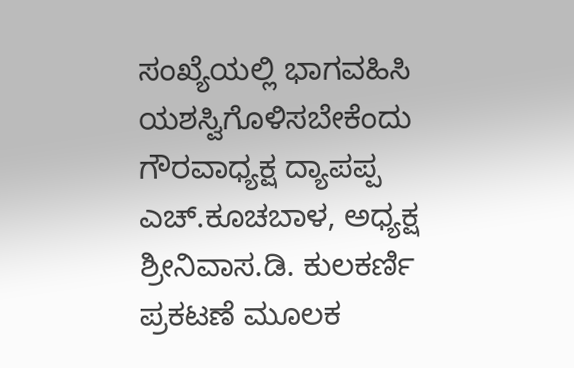ಸಂಖ್ಯೆಯಲ್ಲಿ ಭಾಗವಹಿಸಿ ಯಶಸ್ವಿಗೊಳಿಸಬೇಕೆಂದು ಗೌರವಾಧ್ಯಕ್ಷ ದ್ಯಾಪಪ್ಪ ಎಚ್.ಕೂಚಬಾಳ, ಅಧ್ಯಕ್ಷ ಶ್ರೀನಿವಾಸ.ಡಿ. ಕುಲಕರ್ಣಿ ಪ್ರಕಟಣೆ ಮೂಲಕ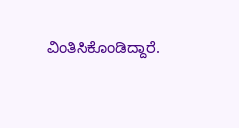ವಿಂತಿಸಿಕೊಂಡಿದ್ದಾರೆ.